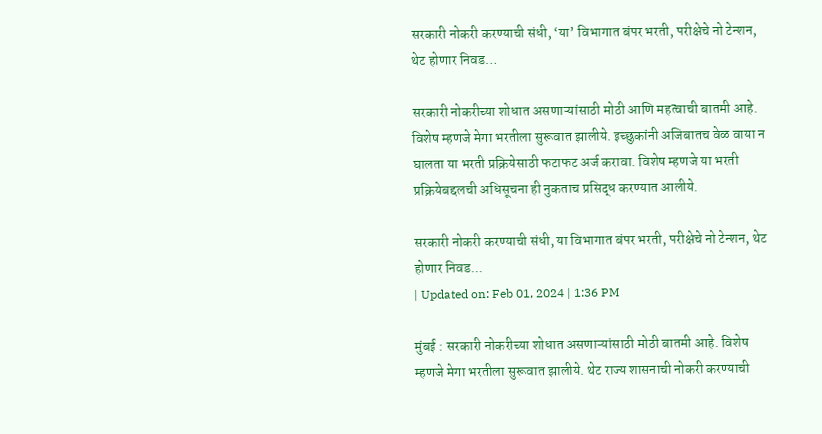सरकारी नोकरी करण्याची संधी, ‘या’ विभागात बंपर भरती, परीक्षेचे नो टेन्शन, थेट होणार निवड…

सरकारी नोकरीच्या शोधात असणाऱ्यांसाठी मोठी आणि महत्वाची बातमी आहे. विशेष म्हणजे मेगा भरतीला सुरूवात झालीये. इच्छुकांनी अजिबातच वेळ वाया न घालता या भरती प्रक्रियेसाठी फटाफट अर्ज करावा. विशेष म्हणजे या भरती प्रक्रियेबद्दलची अधिसूचना ही नुकताच प्रसिद्ध करण्यात आलीये.

सरकारी नोकरी करण्याची संधी, या विभागात बंपर भरती, परीक्षेचे नो टेन्शन, थेट होणार निवड...
| Updated on: Feb 01, 2024 | 1:36 PM

मुंबई : सरकारी नोकरीच्या शोधात असणाऱ्यांसाठी मोठी बातमी आहे. विशेष म्हणजे मेगा भरतीला सुरूवात झालीये. थेट राज्य शासनाची नोकरी करण्याची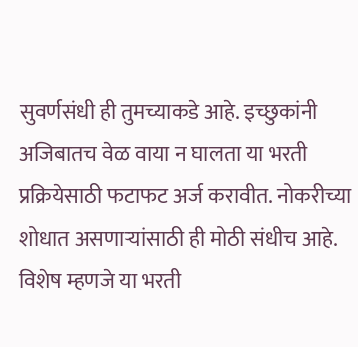सुवर्णसंधी ही तुमच्याकडे आहे. इच्छुकांनी अजिबातच वेळ वाया न घालता या भरती प्रक्रियेसाठी फटाफट अर्ज करावीत. नोकरीच्या शोधात असणाऱ्यांसाठी ही मोठी संधीच आहे. विशेष म्हणजे या भरती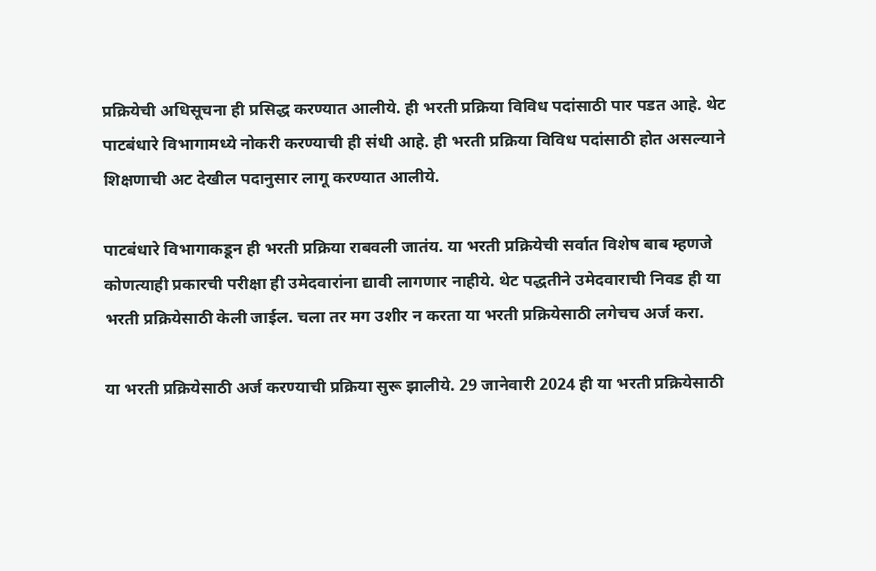प्रक्रियेची अधिसूचना ही प्रसिद्ध करण्यात आलीये. ही भरती प्रक्रिया विविध पदांसाठी पार पडत आहे. थेट पाटबंधारे विभागामध्ये नोकरी करण्याची ही संधी आहे. ही भरती प्रक्रिया विविध पदांसाठी होत असल्याने शिक्षणाची अट देखील पदानुसार लागू करण्यात आलीये.

पाटबंधारे विभागाकडून ही भरती प्रक्रिया राबवली जातंय. या भरती प्रक्रियेची सर्वात विशेष बाब म्हणजे कोणत्याही प्रकारची परीक्षा ही उमेदवारांना द्यावी लागणार नाहीये. थेट पद्धतीने उमेदवाराची निवड ही या भरती प्रक्रियेसाठी केली जाईल. चला तर मग उशीर न करता या भरती प्रक्रियेसाठी लगेचच अर्ज करा.

या भरती प्रक्रियेसाठी अर्ज करण्याची प्रक्रिया सुरू झालीये. 29 जानेवारी 2024 ही या भरती प्रक्रियेसाठी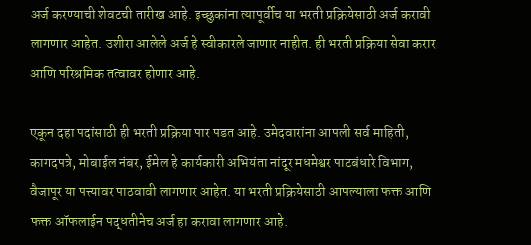अर्ज करण्याची शेवटची तारीख आहे. इच्छुकांना त्यापूर्वीच या भरती प्रक्रियेसाठी अर्ज करावी लागणार आहेत. उशीरा आलेले अर्ज हे स्वीकारले जाणार नाहीत. ही भरती प्रक्रिया सेवा करार आणि परिश्रमिक तत्वावर होणार आहे.

एकून दहा पदांसाठी ही भरती प्रक्रिया पार पडत आहे. उमेदवारांना आपली सर्व माहिती, कागदपत्रे, मोबाईल नंबर, ईमेल हे कार्यकारी अभियंता नांदूर मधमेश्वर पाटबंधारे विभाग, वैजापूर या पत्त्यावर पाठवावी लागणार आहेत. या भरती प्रक्रियेसाठी आपल्याला फक्त आणि फक्त ऑफलाईन पद्धतीनेच अर्ज हा करावा लागणार आहे.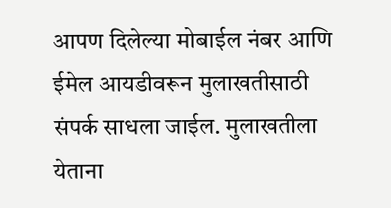आपण दिलेल्या मोबाईल नंबर आणि ईमेल आयडीवरून मुलाखतीसाठी संपर्क साधला जाईल. मुलाखतीला येताना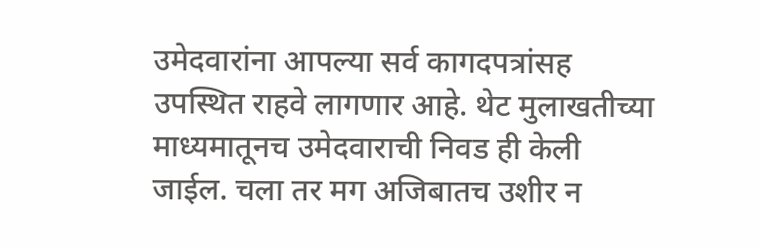उमेदवारांना आपल्या सर्व कागदपत्रांसह उपस्थित राहवे लागणार आहे. थेट मुलाखतीच्या माध्यमातूनच उमेदवाराची निवड ही केली जाईल. चला तर मग अजिबातच उशीर न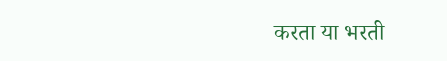करता या भरती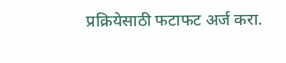प्रक्रियेसाठी फटाफट अर्ज करा.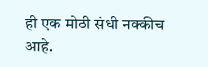ही एक मोठी संधी नक्कीच आहे.